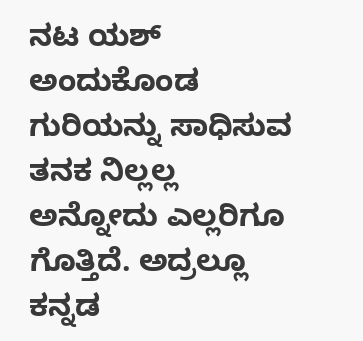ನಟ ಯಶ್ ಅಂದುಕೊಂಡ ಗುರಿಯನ್ನು ಸಾಧಿಸುವ ತನಕ ನಿಲ್ಲಲ್ಲ ಅನ್ನೋದು ಎಲ್ಲರಿಗೂ ಗೊತ್ತಿದೆ. ಅದ್ರಲ್ಲೂ ಕನ್ನಡ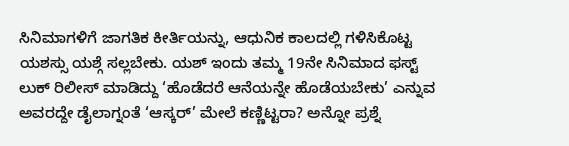ಸಿನಿಮಾಗಳಿಗೆ ಜಾಗತಿಕ ಕೀರ್ತಿಯನ್ನು, ಆಧುನಿಕ ಕಾಲದಲ್ಲಿ ಗಳಿಸಿಕೊಟ್ಟ ಯಶಸ್ಸು ಯಶ್ಗೆ ಸಲ್ಲಬೇಕು. ಯಶ್ ಇಂದು ತಮ್ಮ 19ನೇ ಸಿನಿಮಾದ ಫಸ್ಟ್ ಲುಕ್ ರಿಲೀಸ್ ಮಾಡಿದ್ದು ‘ಹೊಡೆದರೆ ಆನೆಯನ್ನೇ ಹೊಡೆಯಬೇಕು’ ಎನ್ನುವ ಅವರದ್ದೇ ಡೈಲಾಗ್ನಂತೆ ‘ಆಸ್ಕರ್’ ಮೇಲೆ ಕಣ್ಣಿಟ್ಟರಾ? ಅನ್ನೋ ಪ್ರಶ್ನೆ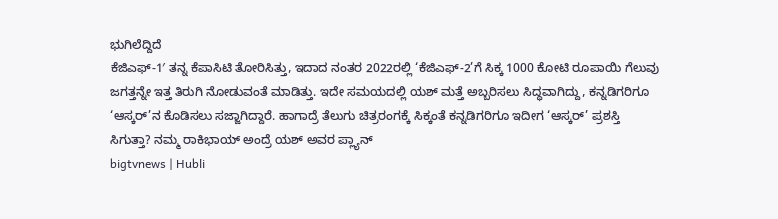ಭುಗಿಲೆದ್ದಿದೆ
ಕೆಜಿಎಫ್-1′ ತನ್ನ ಕೆಪಾಸಿಟಿ ತೋರಿಸಿತ್ತು, ಇದಾದ ನಂತರ 2022ರಲ್ಲಿ ‘ಕೆಜಿಎಫ್-2’ಗೆ ಸಿಕ್ಕ 1000 ಕೋಟಿ ರೂಪಾಯಿ ಗೆಲುವು ಜಗತ್ತನ್ನೇ ಇತ್ತ ತಿರುಗಿ ನೋಡುವಂತೆ ಮಾಡಿತ್ತು. ಇದೇ ಸಮಯದಲ್ಲಿ ಯಶ್ ಮತ್ತೆ ಅಬ್ಬರಿಸಲು ಸಿದ್ಧವಾಗಿದ್ದು, ಕನ್ನಡಿಗರಿಗೂ ‘ಆಸ್ಕರ್’ನ ಕೊಡಿಸಲು ಸಜ್ಜಾಗಿದ್ದಾರೆ. ಹಾಗಾದ್ರೆ ತೆಲುಗು ಚಿತ್ರರಂಗಕ್ಕೆ ಸಿಕ್ಕಂತೆ ಕನ್ನಡಿಗರಿಗೂ ಇದೀಗ ‘ಆಸ್ಕರ್’ ಪ್ರಶಸ್ತಿ ಸಿಗುತ್ತಾ? ನಮ್ಮ ರಾಕಿಭಾಯ್ ಅಂದ್ರೆ ಯಶ್ ಅವರ ಪ್ಲ್ಯಾನ್
bigtvnews | Hubli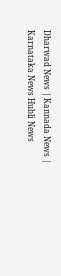Dharwad News | Kannada News | Karnataka News Hubli News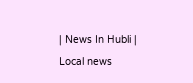| News In Hubli | Local news